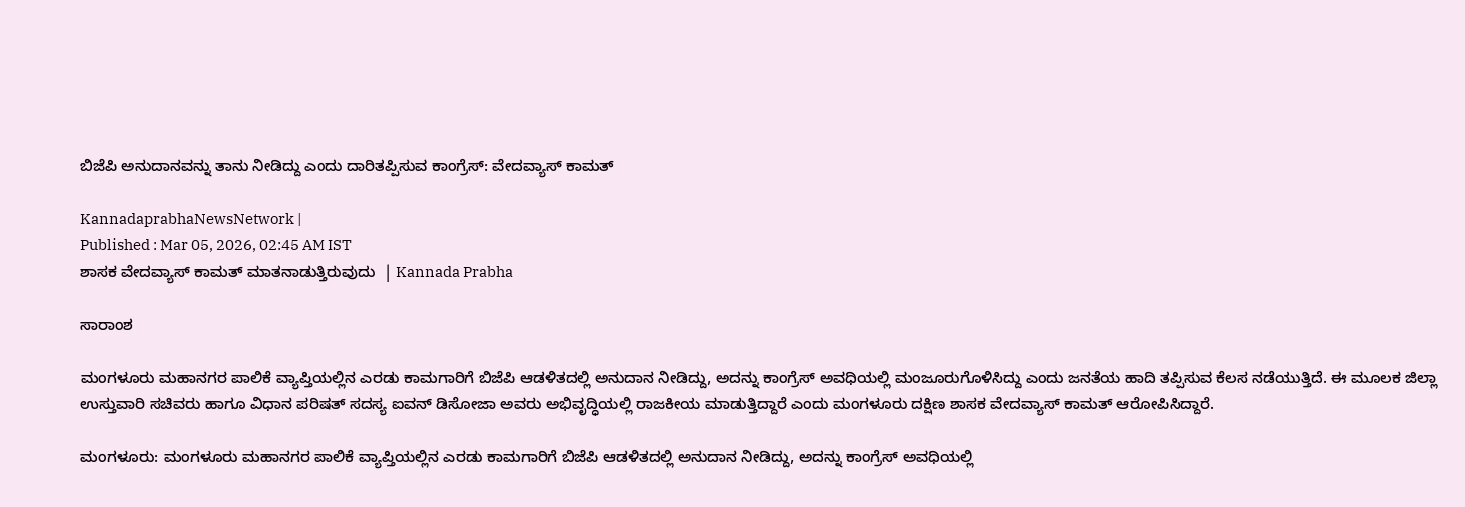ಬಿಜೆಪಿ ಅನುದಾನವನ್ನು ತಾನು ನೀಡಿದ್ದು ಎಂದು ದಾರಿತಪ್ಪಿಸುವ ಕಾಂಗ್ರೆಸ್‌: ವೇದವ್ಯಾಸ್‌ ಕಾಮತ್‌

KannadaprabhaNewsNetwork |
Published : Mar 05, 2026, 02:45 AM IST
ಶಾಸಕ ವೇದವ್ಯಾಸ್‌ ಕಾಮತ್‌ ಮಾತನಾಡುತ್ತಿರುವುದು  | Kannada Prabha

ಸಾರಾಂಶ

ಮಂಗಳೂರು ಮಹಾನಗರ ಪಾಲಿಕೆ ವ್ಯಾಪ್ತಿಯಲ್ಲಿನ ಎರಡು ಕಾಮಗಾರಿಗೆ ಬಿಜೆಪಿ ಆಡಳಿತದಲ್ಲಿ ಅನುದಾನ ನೀಡಿದ್ದು, ಅದನ್ನು ಕಾಂಗ್ರೆಸ್‌ ಅವಧಿಯಲ್ಲಿ ಮಂಜೂರುಗೊಳಿಸಿದ್ದು ಎಂದು ಜನತೆಯ ಹಾದಿ ತಪ್ಪಿಸುವ ಕೆಲಸ ನಡೆಯುತ್ತಿದೆ. ಈ ಮೂಲಕ ಜಿಲ್ಲಾ ಉಸ್ತುವಾರಿ ಸಚಿವರು ಹಾಗೂ ವಿಧಾನ ಪರಿಷತ್‌ ಸದಸ್ಯ ಐವನ್ ಡಿಸೋಜಾ ಅವರು ಅಭಿವೃದ್ಧಿಯಲ್ಲಿ ರಾಜಕೀಯ ಮಾಡುತ್ತಿದ್ದಾರೆ ಎಂದು ಮಂಗಳೂರು ದಕ್ಷಿಣ ಶಾಸಕ ವೇದವ್ಯಾಸ್‌ ಕಾಮತ್‌ ಆರೋಪಿಸಿದ್ದಾರೆ.

ಮಂಗಳೂರು: ಮಂಗಳೂರು ಮಹಾನಗರ ಪಾಲಿಕೆ ವ್ಯಾಪ್ತಿಯಲ್ಲಿನ ಎರಡು ಕಾಮಗಾರಿಗೆ ಬಿಜೆಪಿ ಆಡಳಿತದಲ್ಲಿ ಅನುದಾನ ನೀಡಿದ್ದು, ಅದನ್ನು ಕಾಂಗ್ರೆಸ್‌ ಅವಧಿಯಲ್ಲಿ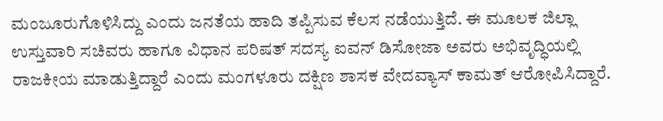ಮಂಜೂರುಗೊಳಿಸಿದ್ದು ಎಂದು ಜನತೆಯ ಹಾದಿ ತಪ್ಪಿಸುವ ಕೆಲಸ ನಡೆಯುತ್ತಿದೆ. ಈ ಮೂಲಕ ಜಿಲ್ಲಾ ಉಸ್ತುವಾರಿ ಸಚಿವರು ಹಾಗೂ ವಿಧಾನ ಪರಿಷತ್‌ ಸದಸ್ಯ ಐವನ್ ಡಿಸೋಜಾ ಅವರು ಅಭಿವೃದ್ಧಿಯಲ್ಲಿ ರಾಜಕೀಯ ಮಾಡುತ್ತಿದ್ದಾರೆ ಎಂದು ಮಂಗಳೂರು ದಕ್ಷಿಣ ಶಾಸಕ ವೇದವ್ಯಾಸ್‌ ಕಾಮತ್‌ ಆರೋಪಿಸಿದ್ದಾರೆ.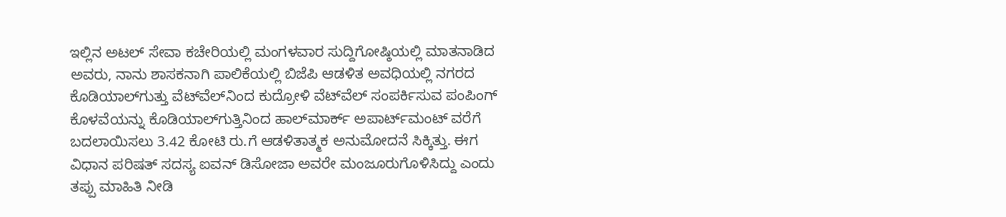ಇಲ್ಲಿನ ಅಟಲ್‌ ಸೇವಾ ಕಚೇರಿಯಲ್ಲಿ ಮಂಗಳವಾರ ಸುದ್ದಿಗೋಷ್ಠಿಯಲ್ಲಿ ಮಾತನಾಡಿದ ಅವರು, ನಾನು ಶಾಸಕನಾಗಿ ಪಾಲಿಕೆಯಲ್ಲಿ ಬಿಜೆಪಿ ಆಡಳಿತ ಅವಧಿಯಲ್ಲಿ ನಗರದ ಕೊಡಿಯಾಲ್‌ಗುತ್ತು ವೆಟ್‌ವೆಲ್‌ನಿಂದ ಕುದ್ರೋಳಿ ವೆಟ್‌ವೆಲ್‌ ಸಂಪರ್ಕಿಸುವ ಪಂಪಿಂಗ್‌ ಕೊಳವೆಯನ್ನು ಕೊಡಿಯಾಲ್‌ಗುತ್ತಿನಿಂದ ಹಾಲ್‌ಮಾರ್ಕ್‌ ಅಪಾರ್ಟ್‌ಮಂಟ್‌ ವರೆಗೆ ಬದಲಾಯಿಸಲು 3.42 ಕೋಟಿ ರು.ಗೆ ಆಡಳಿತಾತ್ಮಕ ಅನುಮೋದನೆ ಸಿಕ್ಕಿತ್ತು. ಈಗ ವಿಧಾನ ಪರಿಷತ್‌ ಸದಸ್ಯ ಐವನ್‌ ಡಿಸೋಜಾ ಅವರೇ ಮಂಜೂರುಗೊಳಿಸಿದ್ದು ಎಂದು ತಪ್ಪು ಮಾಹಿತಿ ನೀಡಿ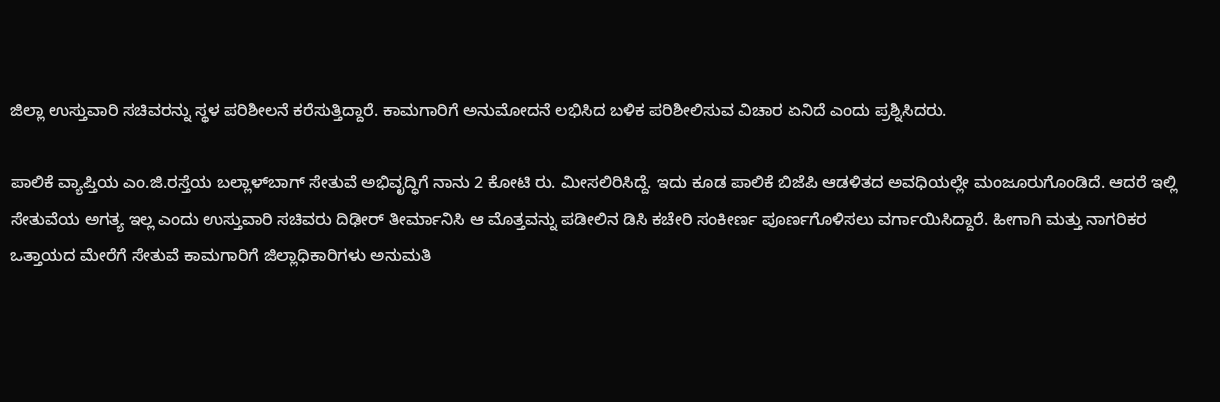ಜಿಲ್ಲಾ ಉಸ್ತುವಾರಿ ಸಚಿವರನ್ನು ಸ್ಥಳ ಪರಿಶೀಲನೆ ಕರೆಸುತ್ತಿದ್ದಾರೆ. ಕಾಮಗಾರಿಗೆ ಅನುಮೋದನೆ ಲಭಿಸಿದ ಬಳಿಕ ಪರಿಶೀಲಿಸುವ ವಿಚಾರ ಏನಿದೆ ಎಂದು ಪ್ರಶ್ನಿಸಿದರು.

ಪಾಲಿಕೆ ವ್ಯಾಪ್ತಿಯ ಎಂ.ಜಿ.ರಸ್ತೆಯ ಬಲ್ಲಾಳ್‌ಬಾಗ್‌ ಸೇತುವೆ ಅಭಿವೃದ್ಧಿಗೆ ನಾನು 2 ಕೋಟಿ ರು. ಮೀಸಲಿರಿಸಿದ್ದೆ. ಇದು ಕೂಡ ಪಾಲಿಕೆ ಬಿಜೆಪಿ ಆಡಳಿತದ ಅವಧಿಯಲ್ಲೇ ಮಂಜೂರುಗೊಂಡಿದೆ. ಆದರೆ ಇಲ್ಲಿ ಸೇತುವೆಯ ಅಗತ್ಯ ಇಲ್ಲ ಎಂದು ಉಸ್ತುವಾರಿ ಸಚಿವರು ದಿಢೀರ್‌ ತೀರ್ಮಾನಿಸಿ ಆ ಮೊತ್ತವನ್ನು ಪಡೀಲಿನ ಡಿಸಿ ಕಚೇರಿ ಸಂಕೀರ್ಣ ಪೂರ್ಣಗೊಳಿಸಲು ವರ್ಗಾಯಿಸಿದ್ದಾರೆ. ಹೀಗಾಗಿ ಮತ್ತು ನಾಗರಿಕರ ಒತ್ತಾಯದ ಮೇರೆಗೆ ಸೇತುವೆ ಕಾಮಗಾರಿಗೆ ಜಿಲ್ಲಾಧಿಕಾರಿಗಳು ಅನುಮತಿ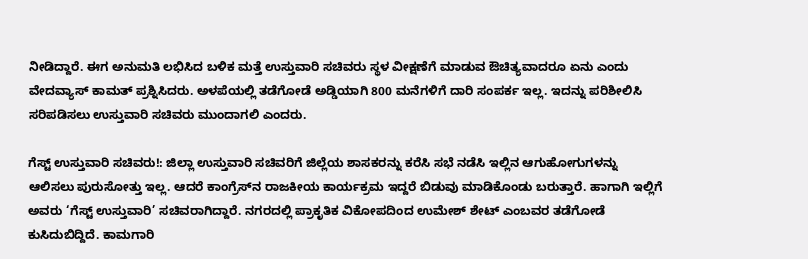ನೀಡಿದ್ದಾರೆ. ಈಗ ಅನುಮತಿ ಲಭಿಸಿದ ಬಳಿಕ ಮತ್ತೆ ಉಸ್ತುವಾರಿ ಸಚಿವರು ಸ್ಥಳ ವೀಕ್ಷಣೆಗೆ ಮಾಡುವ ಔಚಿತ್ಯವಾದರೂ ಏನು ಎಂದು ವೇದವ್ಯಾಸ್‌ ಕಾಮತ್‌ ಪ್ರಶ್ನಿಸಿದರು. ಅಳಪೆಯಲ್ಲಿ ತಡೆಗೋಡೆ ಅಡ್ಡಿಯಾಗಿ 800 ಮನೆಗಳಿಗೆ ದಾರಿ ಸಂಪರ್ಕ ಇಲ್ಲ. ಇದನ್ನು ಪರಿಶೀಲಿಸಿ ಸರಿಪಡಿಸಲು ಉಸ್ತುವಾರಿ ಸಚಿವರು ಮುಂದಾಗಲಿ ಎಂದರು.

ಗೆಸ್ಟ್‌ ಉಸ್ತುವಾರಿ ಸಚಿವರು!: ಜಿಲ್ಲಾ ಉಸ್ತುವಾರಿ ಸಚಿವರಿಗೆ ಜಿಲ್ಲೆಯ ಶಾಸಕರನ್ನು ಕರೆಸಿ ಸಭೆ ನಡೆಸಿ ಇಲ್ಲಿನ ಆಗುಹೋಗುಗಳನ್ನು ಆಲಿಸಲು ಪುರುಸೋತ್ತು ಇಲ್ಲ. ಆದರೆ ಕಾಂಗ್ರೆಸ್‌ನ ರಾಜಕೀಯ ಕಾರ್ಯಕ್ರಮ ಇದ್ದರೆ ಬಿಡುವು ಮಾಡಿಕೊಂಡು ಬರುತ್ತಾರೆ. ಹಾಗಾಗಿ ಇಲ್ಲಿಗೆ ಅವರು ‘ಗೆಸ್ಟ್‌ ಉಸ್ತುವಾರಿ’ ಸಚಿವರಾಗಿದ್ದಾರೆ. ನಗರದಲ್ಲಿ ಪ್ರಾಕೃತಿಕ ವಿಕೋಪದಿಂದ ಉಮೇಶ್‌ ಶೇಟ್‌ ಎಂಬವರ ತಡೆಗೋಡೆ ಕುಸಿದುಬಿದ್ದಿದೆ. ಕಾಮಗಾರಿ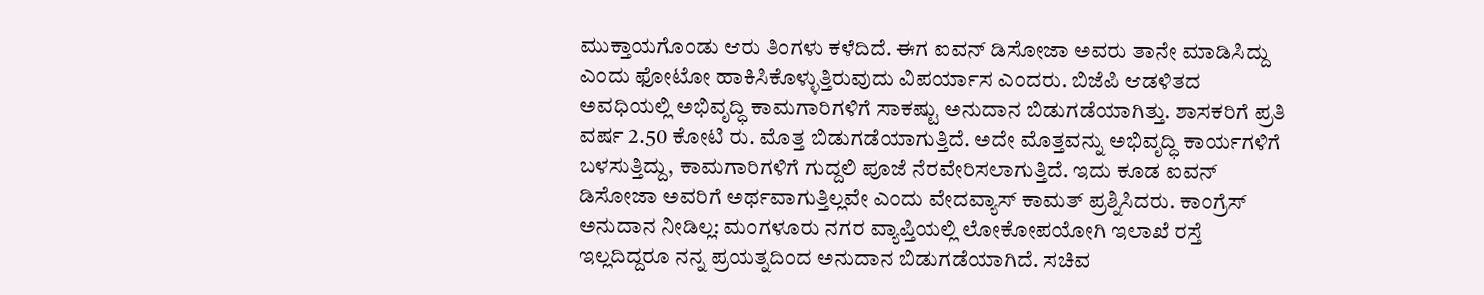ಮುಕ್ತಾಯಗೊಂಡು ಆರು ತಿಂಗಳು ಕಳೆದಿದೆ. ಈಗ ಐವನ್ ಡಿಸೋಜಾ ಅವರು ತಾನೇ ಮಾಡಿಸಿದ್ದು ಎಂದು ಫೋಟೋ ಹಾಕಿಸಿಕೊಳ್ಳುತ್ತಿರುವುದು ವಿಪರ್ಯಾಸ ಎಂದರು. ಬಿಜೆಪಿ ಆಡಳಿತದ ಅವಧಿಯಲ್ಲಿ ಅಭಿವೃದ್ಧಿ ಕಾಮಗಾರಿಗಳಿಗೆ ಸಾಕಷ್ಟು ಅನುದಾನ ಬಿಡುಗಡೆಯಾಗಿತ್ತು. ಶಾಸಕರಿಗೆ ಪ್ರತಿ ವರ್ಷ 2.50 ಕೋಟಿ ರು. ಮೊತ್ತ ಬಿಡುಗಡೆಯಾಗುತ್ತಿದೆ. ಅದೇ ಮೊತ್ತವನ್ನು ಅಭಿವೃದ್ಧಿ ಕಾರ್ಯಗಳಿಗೆ ಬಳಸುತ್ತಿದ್ದು, ಕಾಮಗಾರಿಗಳಿಗೆ ಗುದ್ದಲಿ ಪೂಜೆ ನೆರವೇರಿಸಲಾಗುತ್ತಿದೆ. ಇದು ಕೂಡ ಐವನ್‌ ಡಿಸೋಜಾ ಅವರಿಗೆ ಅರ್ಥವಾಗುತ್ತಿಲ್ಲವೇ ಎಂದು ವೇದವ್ಯಾಸ್‌ ಕಾಮತ್‌ ಪ್ರಶ್ನಿಸಿದರು. ಕಾಂಗ್ರೆಸ್‌ ಅನುದಾನ ನೀಡಿಲ್ಲ: ಮಂಗಳೂರು ನಗರ ವ್ಯಾಪ್ತಿಯಲ್ಲಿ ಲೋಕೋಪಯೋಗಿ ಇಲಾಖೆ ರಸ್ತೆ ಇಲ್ಲದಿದ್ದರೂ ನನ್ನ ಪ್ರಯತ್ನದಿಂದ ಅನುದಾನ ಬಿಡುಗಡೆಯಾಗಿದೆ. ಸಚಿವ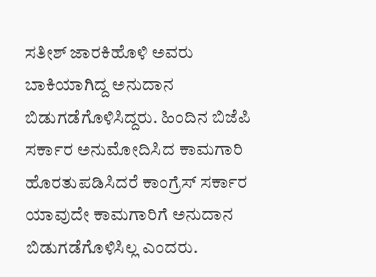ಸತೀಶ್‌ ಜಾರಕಿಹೊಳಿ ಅವರು ಬಾಕಿಯಾಗಿದ್ದ ಅನುದಾನ ಬಿಡುಗಡೆಗೊಳಿಸಿದ್ದರು. ಹಿಂದಿನ ಬಿಜೆಪಿ ಸರ್ಕಾರ ಅನುಮೋದಿಸಿದ ಕಾಮಗಾರಿ ಹೊರತುಪಡಿಸಿದರೆ ಕಾಂಗ್ರೆಸ್‌ ಸರ್ಕಾರ ಯಾವುದೇ ಕಾಮಗಾರಿಗೆ ಅನುದಾನ ಬಿಡುಗಡೆಗೊಳಿಸಿಲ್ಲ ಎಂದರು.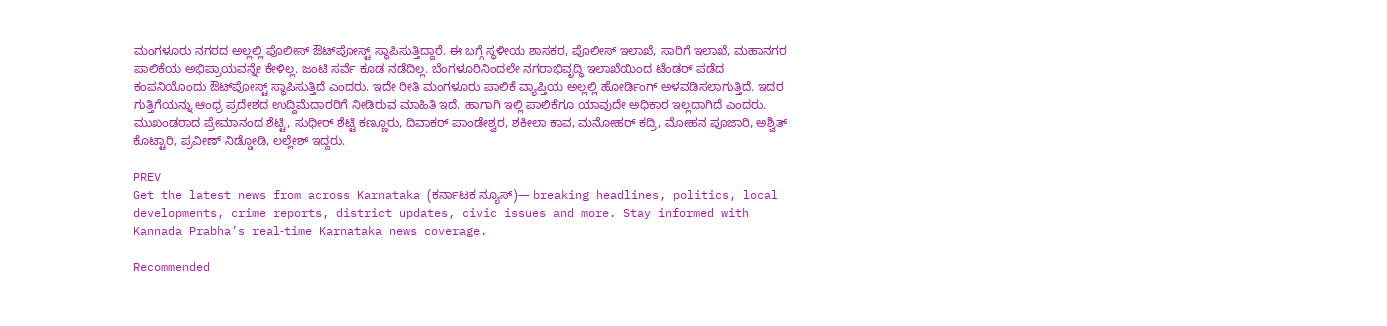ಮಂಗಳೂರು ನಗರದ ಅಲ್ಲಲ್ಲಿ ಪೊಲೀಸ್‌ ಔಟ್‌ಪೋಸ್ಟ್‌ ಸ್ಥಾಪಿಸುತ್ತಿದ್ದಾರೆ. ಈ ಬಗ್ಗೆ ಸ್ಥಳೀಯ ಶಾಸಕರ, ಪೊಲೀಸ್‌ ಇಲಾಖೆ, ಸಾರಿಗೆ ಇಲಾಖೆ, ಮಹಾನಗರ ಪಾಲಿಕೆಯ ಅಭಿಪ್ರಾಯವನ್ನೇ ಕೇಳಿಲ್ಲ. ಜಂಟಿ ಸರ್ವೆ ಕೂಡ ನಡೆದಿಲ್ಲ. ಬೆಂಗಳೂರಿನಿಂದಲೇ ನಗರಾಭಿವೃದ್ಧಿ ಇಲಾಖೆಯಿಂದ ಟೆಂಡರ್‌ ಪಡೆದ ಕಂಪನಿಯೊಂದು ಔಟ್‌ಪೋಸ್ಟ್‌ ಸ್ಥಾಪಿಸುತ್ತಿದೆ ಎಂದರು. ಇದೇ ರೀತಿ ಮಂಗಳೂರು ಪಾಲಿಕೆ ವ್ಯಾಪ್ತಿಯ ಅಲ್ಲಲ್ಲಿ ಹೋರ್ಡಿಂಗ್‌ ಅ‍ಳವಡಿಸಲಾಗುತ್ತಿದೆ. ಇದರ ಗುತ್ತಿಗೆಯನ್ನು ಆಂಧ್ರ ಪ್ರದೇಶದ ಉದ್ದಿಮೆದಾರರಿಗೆ ನೀಡಿರುವ ಮಾಹಿತಿ ಇದೆ. ಹಾಗಾಗಿ ಇಲ್ಲಿ ಪಾಲಿಕೆಗೂ ಯಾವುದೇ ಅಧಿಕಾರ ಇಲ್ಲದಾಗಿದೆ ಎಂದರು. ಮುಖಂಡರಾದ ಪ್ರೇಮಾನಂದ ಶೆಟ್ಟಿ, ಸುಧೀರ್‌ ಶೆಟ್ಟಿ ಕಣ್ಣೂರು, ದಿವಾಕರ್‌ ಪಾಂಡೇಶ್ವರ, ಶಕೀಲಾ ಕಾವ, ಮನೋಹರ್‌ ಕದ್ರಿ, ಮೋಹನ ಪೂಜಾರಿ, ಅಶ್ವಿತ್‌ ಕೊಟ್ಟಾರಿ, ಪ್ರವೀಣ್‌ ನಿಡ್ಡೋಡಿ, ಲಲ್ಲೇಶ್‌ ಇದ್ದರು.

PREV
Get the latest news from across Karnataka (ಕರ್ನಾಟಕ ನ್ಯೂಸ್)— breaking headlines, politics, local developments, crime reports, district updates, civic issues and more. Stay informed with Kannada Prabha’s real‑time Karnataka news coverage.

Recommended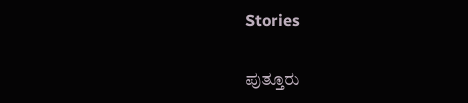Stories

ಪುತ್ತೂರು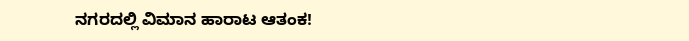ನಗರದಲ್ಲಿ ವಿಮಾನ ಹಾರಾಟ ಆತಂಕ!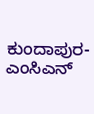ಕುಂದಾಪುರ- ಎಂಸಿಎನ್‌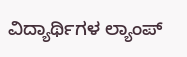ವಿದ್ಯಾರ್ಥಿಗಳ ಲ್ಯಾಂಪ್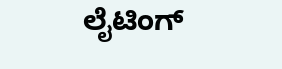ಲೈಟಿಂಗ್